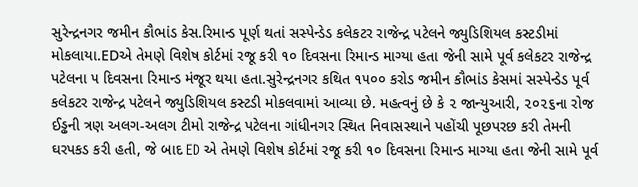સુરેન્દ્રનગર જમીન કૌભાંડ કેસ.રિમાન્ડ પૂર્ણ થતાં સસ્પેન્ડેડ કલેકટર રાજેન્દ્ર પટેલને જ્યુડિશિયલ કસ્ટડીમાં મોકલાયા.EDએ તેમણે વિશેષ કોર્ટમાં રજૂ કરી ૧૦ દિવસના રિમાન્ડ માગ્યા હતા જેની સામે પૂર્વ કલેકટર રાજેન્દ્ર પટેલના ૫ દિવસના રિમાન્ડ મંજૂર થયા હતા.સુરેન્દ્રનગર કથિત ૧૫૦૦ કરોડ જમીન કૌભાંડ કેસમાં સસ્પેન્ડેડ પૂર્વ કલેકટર રાજેન્દ્ર પટેલને જ્યુડિશિયલ કસ્ટડી મોકલવામાં આવ્યા છે. મહત્વનું છે કે ૨ જાન્યુઆરી, ૨૦૨૬ના રોજ ઈડ્ઢની ત્રણ અલગ-અલગ ટીમો રાજેન્દ્ર પટેલના ગાંધીનગર સ્થિત નિવાસસ્થાને પહોંચી પૂછપરછ કરી તેમની ઘરપકડ કરી હતી, જે બાદ ED એ તેમણે વિશેષ કોર્ટમાં રજૂ કરી ૧૦ દિવસના રિમાન્ડ માગ્યા હતા જેની સામે પૂર્વ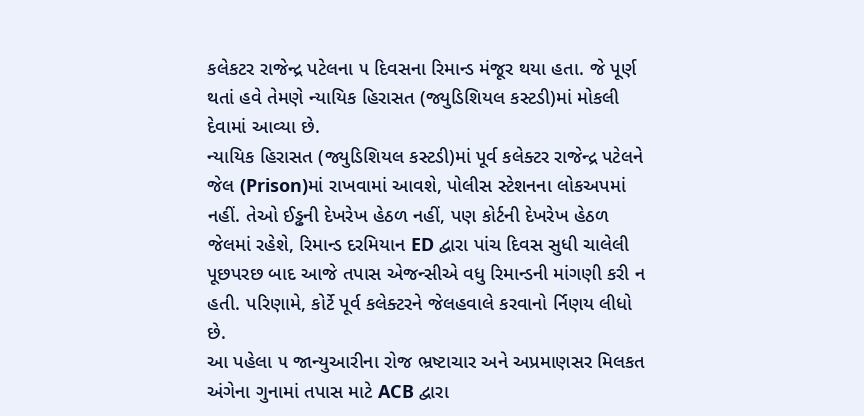કલેકટર રાજેન્દ્ર પટેલના ૫ દિવસના રિમાન્ડ મંજૂર થયા હતા. જે પૂર્ણ થતાં હવે તેમણે ન્યાયિક હિરાસત (જ્યુડિશિયલ કસ્ટડી)માં મોકલી દેવામાં આવ્યા છે.
ન્યાયિક હિરાસત (જ્યુડિશિયલ કસ્ટડી)માં પૂર્વ કલેક્ટર રાજેન્દ્ર પટેલને જેલ (Prison)માં રાખવામાં આવશે, પોલીસ સ્ટેશનના લોકઅપમાં નહીં. તેઓ ઈડ્ઢની દેખરેખ હેઠળ નહીં, પણ કોર્ટની દેખરેખ હેઠળ જેલમાં રહેશે, રિમાન્ડ દરમિયાન ED દ્વારા પાંચ દિવસ સુધી ચાલેલી પૂછપરછ બાદ આજે તપાસ એજન્સીએ વધુ રિમાન્ડની માંગણી કરી ન હતી. પરિણામે, કોર્ટે પૂર્વ કલેક્ટરને જેલહવાલે કરવાનો ર્નિણય લીધો છે.
આ પહેલા ૫ જાન્યુઆરીના રોજ ભ્રષ્ટાચાર અને અપ્રમાણસર મિલકત અંગેના ગુનામાં તપાસ માટે ACB દ્વારા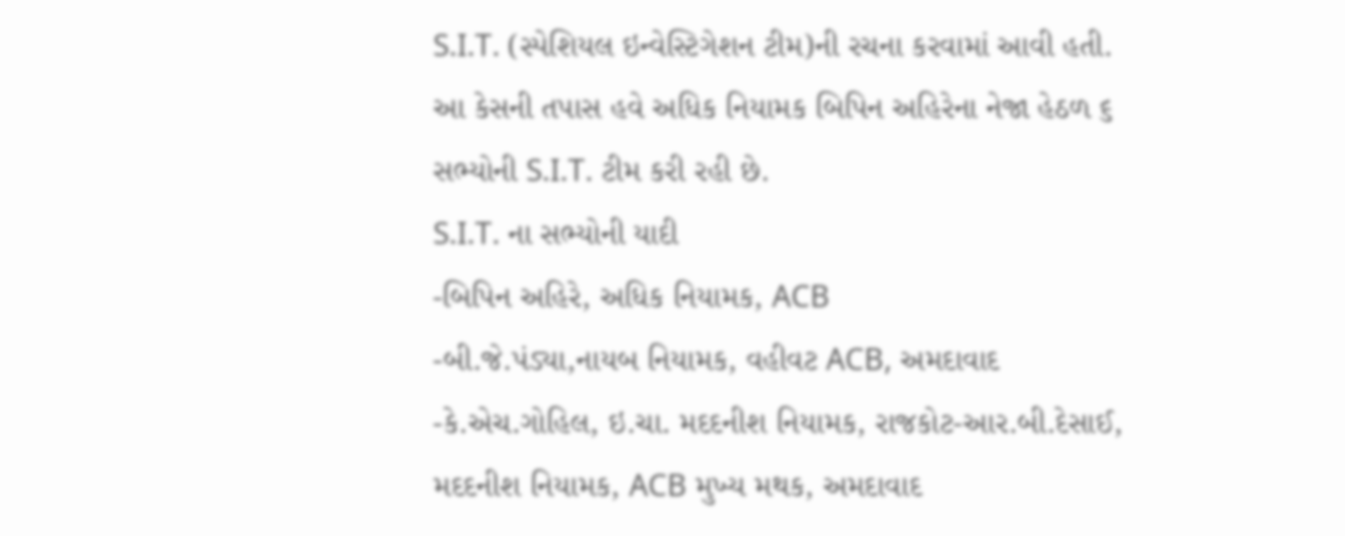S.I.T. (સ્પેશિયલ ઇન્વેસ્ટિગેશન ટીમ)ની રચના કરવામાં આવી હતી. આ કેસની તપાસ હવે અધિક નિયામક બિપિન અહિરેના નેજા હેઠળ ૬ સભ્યોની S.I.T. ટીમ કરી રહી છે.
S.I.T. ના સભ્યોની યાદી
-બિપિન અહિરે, અધિક નિયામક, ACB
-બી.જે.પંડ્યા,નાયબ નિયામક, વહીવટ ACB, અમદાવાદ
-કે.એચ.ગોહિલ, ઇ.ચા. મદદનીશ નિયામક, રાજકોટ-આર.બી.દેસાઈ, મદદનીશ નિયામક, ACB મુખ્ય મથક, અમદાવાદ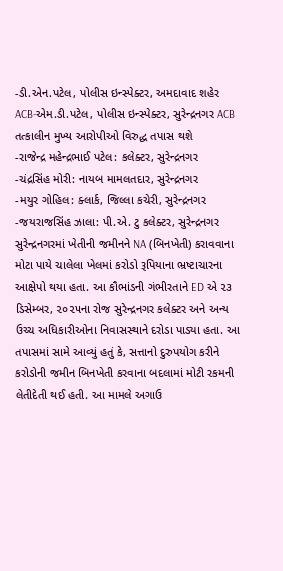-ડી.એન.પટેલ, પોલીસ ઇન્સ્પેક્ટર, અમદાવાદ શહેર ACB-એમ.ડી.પટેલ, પોલીસ ઇન્સ્પેક્ટર, સુરેન્દ્રનગર ACB
તત્કાલીન મુખ્ય આરોપીઓ વિરુદ્ધ તપાસ થશે
-રાજેન્દ્ર મહેન્દ્રભાઈ પટેલ: કલેક્ટર, સુરેન્દ્રનગર
-ચંદ્રસિંહ મોરી: નાયબ મામલતદાર, સુરેન્દ્રનગર
-મયુર ગોહિલ: ક્લાર્ક, જિલ્લા કચેરી, સુરેન્દ્રનગર
-જયરાજસિંહ ઝાલા: પી.એ. ટુ કલેક્ટર, સુરેન્દ્રનગર
સુરેન્દ્રનગરમાં ખેતીની જમીનને NA (બિનખેતી) કરાવવાના મોટા પાયે ચાલેલા ખેલમાં કરોડો રૂપિયાના ભ્રષ્ટાચારના આક્ષેપો થયા હતા. આ કૌભાંડની ગંભીરતાને ED એ ૨૩ ડિસેમ્બર, ૨૦૨૫ના રોજ સુરેન્દ્રનગર કલેક્ટર અને અન્ય ઉચ્ચ અધિકારીઓના નિવાસસ્થાને દરોડા પાડ્યા હતા. આ તપાસમાં સામે આવ્યું હતું કે, સત્તાનો દુરુપયોગ કરીને કરોડોની જમીન બિનખેતી કરવાના બદલામાં મોટી રકમની લેતીદેતી થઈ હતી. આ મામલે અગાઉ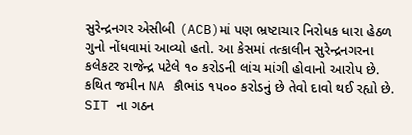સુરેન્દ્રનગર એસીબી (ACB)માં પણ ભ્રષ્ટાચાર નિરોધક ધારા હેઠળ ગુનો નોંધવામાં આવ્યો હતો. આ કેસમાં તત્કાલીન સુરેન્દ્રનગરના કલેકટર રાજેન્દ્ર પટેલે ૧૦ કરોડની લાંચ માંગી હોવાનો આરોપ છે. કથિત જમીન NA કૌભાંડ ૧૫૦૦ કરોડનું છે તેવો દાવો થઈ રહ્યો છે.
SIT ના ગઠન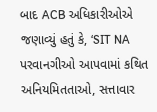બાદ ACB અધિકારીઓએ જણાવ્યું હતું કે, ‘SIT NA પરવાનગીઓ આપવામાં કથિત અનિયમિતતાઓ, સત્તાવાર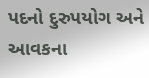પદનો દુરુપયોગ અને આવકના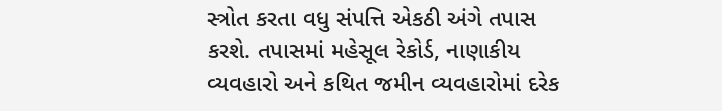સ્ત્રોત કરતા વધુ સંપત્તિ એકઠી અંગે તપાસ કરશે. તપાસમાં મહેસૂલ રેકોર્ડ, નાણાકીય વ્યવહારો અને કથિત જમીન વ્યવહારોમાં દરેક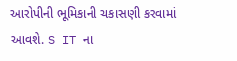આરોપીની ભૂમિકાની ચકાસણી કરવામાં આવશે. S IT ના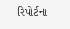રિપોર્ટના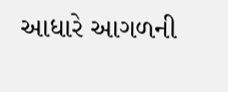આધારે આગળની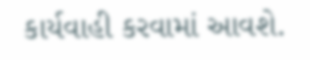કાર્યવાહી કરવામાં આવશે.